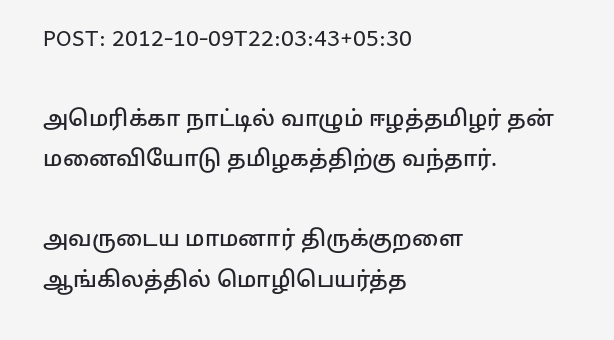POST: 2012-10-09T22:03:43+05:30

அமெரிக்கா நாட்டில் வாழும் ஈழத்தமிழர் தன் மனைவியோடு தமிழகத்திற்கு வந்தார்.

அவருடைய மாமனார் திருக்குறளை ஆங்கிலத்தில் மொழிபெயர்த்த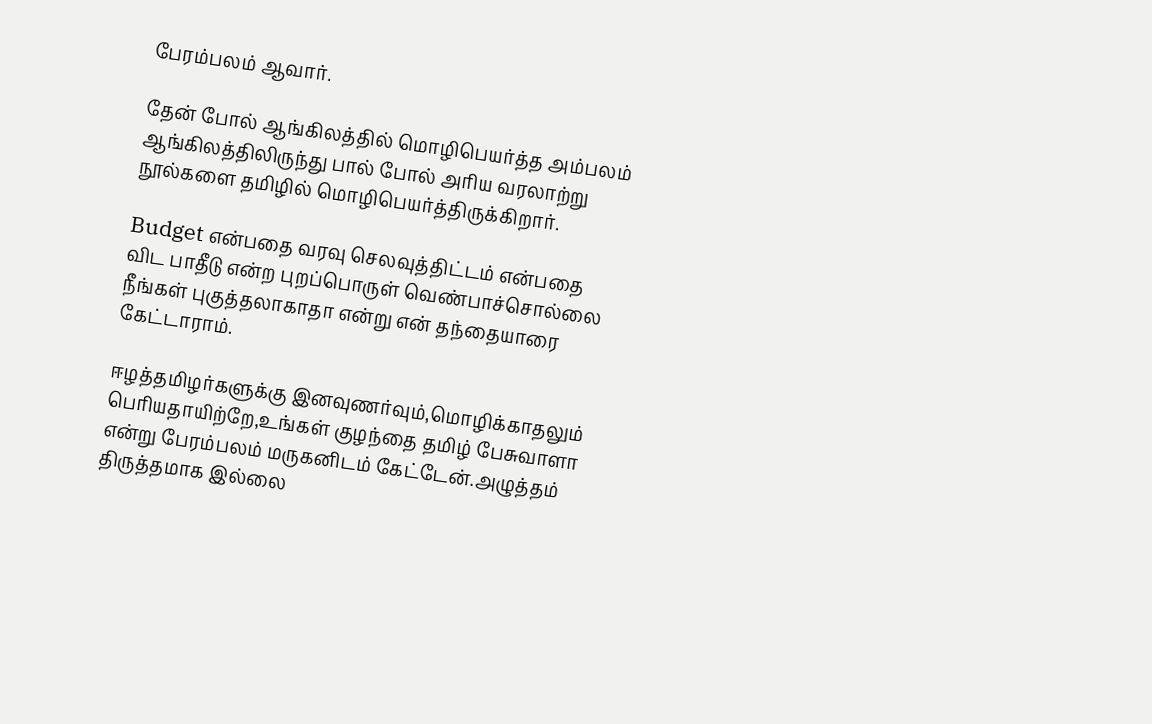பேரம்பலம் ஆவார்.

தேன் போல் ஆங்கிலத்தில் மொழிபெயர்த்த அம்பலம் ஆங்கிலத்திலிருந்து பால் போல் அரிய வரலாற்று நூல்களை தமிழில் மொழிபெயர்த்திருக்கிறார்.

Budget என்பதை வரவு செலவுத்திட்டம் என்பதை விட பாதீடு என்ற புறப்பொருள் வெண்பாச்சொல்லை நீங்கள் புகுத்தலாகாதா என்று என் தந்தையாரை கேட்டாராம்.

ஈழத்தமிழர்களுக்கு இனவுணர்வும்,மொழிக்காதலும் பெரியதாயிற்றே,உங்கள் குழந்தை தமிழ் பேசுவாளா என்று பேரம்பலம் மருகனிடம் கேட்டேன்.அழுத்தம் திருத்தமாக இல்லை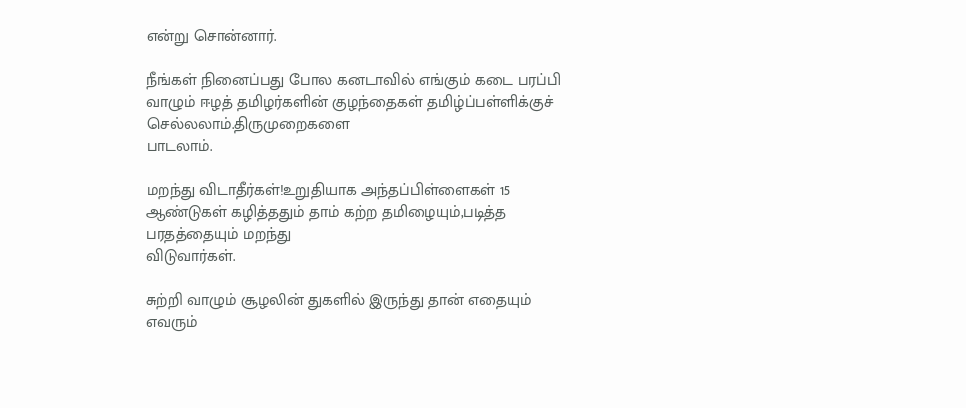என்று சொன்னார்.

நீங்கள் நினைப்பது போல கனடாவில் எங்கும் கடை பரப்பி வாழும் ஈழத் தமிழர்களின் குழந்தைகள் தமிழ்ப்பள்ளிக்குச் செல்லலாம்.திருமுறைகளை
பாடலாம்.

மறந்து விடாதீர்கள்!உறுதியாக அந்தப்பிள்ளைகள் 15 ஆண்டுகள் கழித்ததும் தாம் கற்ற தமிழையும்,படித்த பரதத்தையும் மறந்து
விடுவார்கள்.

சுற்றி வாழும் சூழலின் துகளில் இருந்து தான் எதையும் எவரும்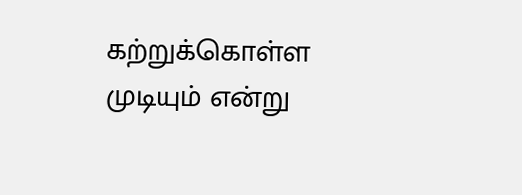கற்றுக்கொள்ள முடியும் என்று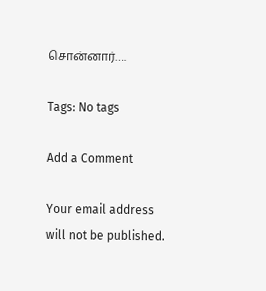சொன்னார்….

Tags: No tags

Add a Comment

Your email address will not be published.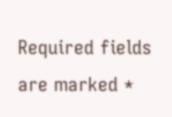Required fields are marked *